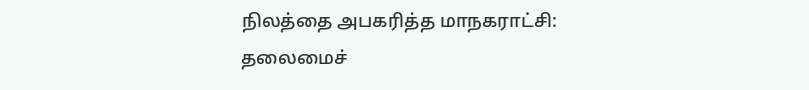நிலத்தை அபகரித்த மாநகராட்சி: தலைமைச்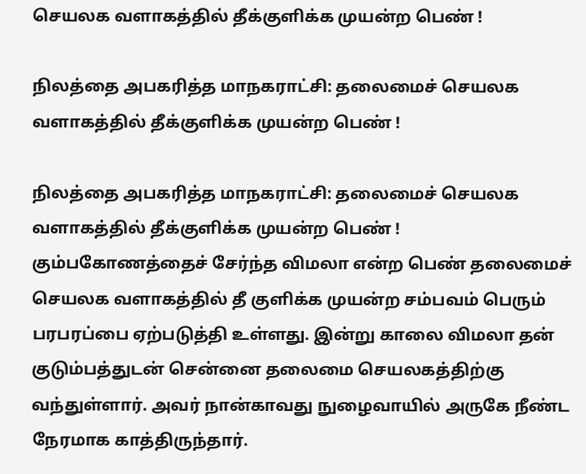செயலக வளாகத்தில் தீக்குளிக்க முயன்ற பெண் !

நிலத்தை அபகரித்த மாநகராட்சி: தலைமைச் செயலக வளாகத்தில் தீக்குளிக்க முயன்ற பெண் !

நிலத்தை அபகரித்த மாநகராட்சி: தலைமைச் செயலக வளாகத்தில் தீக்குளிக்க முயன்ற பெண் ! கும்பகோணத்தைச் சேர்ந்த விமலா என்ற பெண் தலைமைச் செயலக வளாகத்தில் தீ குளிக்க முயன்ற சம்பவம் பெரும் பரபரப்பை ஏற்படுத்தி உள்ளது. இன்று காலை விமலா தன் குடும்பத்துடன் சென்னை தலைமை செயலகத்திற்கு வந்துள்ளார். அவர் நான்காவது நுழைவாயில் அருகே நீண்ட நேரமாக காத்திருந்தார்.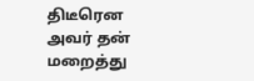திடீரென அவர் தன் மறைத்து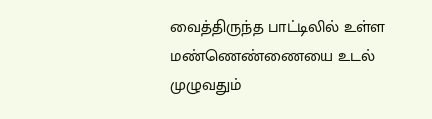வைத்திருந்த பாட்டிலில் உள்ள மண்ணெண்ணையை உடல் முழுவதும்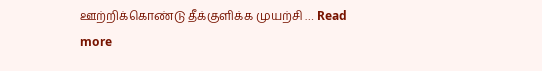ஊற்றிக்கொண்டு தீக்குளிக்க முயற்சி … Read more